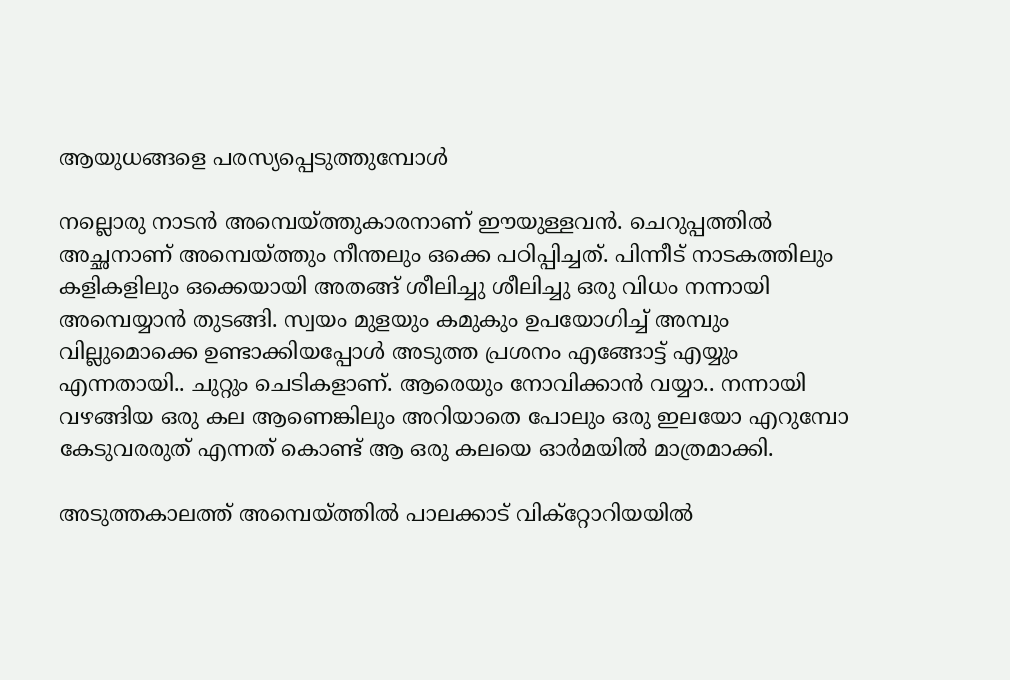ആയുധങ്ങളെ പരസ്യപ്പെടുത്തുമ്പോള്‍

നല്ലൊരു നാടന്‍ അമ്പെയ്ത്തുകാരനാണ് ഈയുള്ളവന്‍. ചെറുപ്പത്തില്‍ അച്ഛനാണ് അമ്പെയ്ത്തും നീന്തലും ഒക്കെ പഠിപ്പിച്ചത്. പിന്നീട് നാടകത്തിലും കളികളിലും ഒക്കെയായി അതങ്ങ് ശീലിച്ചു ശീലിച്ചു ഒരു വിധം നന്നായി അമ്പെയ്യാന്‍ തുടങ്ങി. സ്വയം മുളയും കമുകും ഉപയോഗിച്ച് അമ്പും വില്ലുമൊക്കെ ഉണ്ടാക്കിയപ്പോള്‍ അടുത്ത പ്രശനം എങ്ങോട്ട് എയ്യും എന്നതായി.. ചുറ്റും ചെടികളാണ്. ആരെയും നോവിക്കാന്‍ വയ്യാ.. നന്നായി വഴങ്ങിയ ഒരു കല ആണെങ്കിലും അറിയാതെ പോലും ഒരു ഇലയോ എറുമ്പോ കേടുവരരുത് എന്നത് കൊണ്ട് ആ ഒരു കലയെ ഓര്‍മയില്‍ മാത്രമാക്കി.

അടുത്തകാലത്ത് അമ്പെയ്ത്തില്‍ പാലക്കാട് വിക്റ്റോറിയയില്‍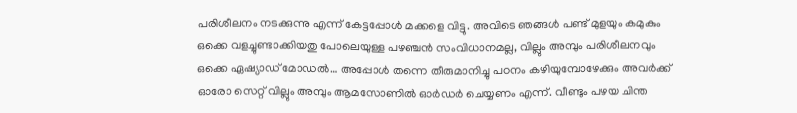പരിശീലനം നടക്കുന്നു എന്ന് കേട്ടപ്പോള്‍ മക്കളെ വിട്ടു. അവിടെ ഞങ്ങള്‍ പണ്ട് മുളയും കമുകും ഒക്കെ വളച്ചുണ്ടാക്കിയതു പോലെയുള്ള പഴഞ്ചന്‍ സംവിധാനമല്ല, വില്ലും അമ്പും പരിശീലനവും ഒക്കെ ഏഷ്യാഡ് മോഡല്‍… അപ്പോള്‍ തന്നെ തീരുമാനിച്ചു പഠനം കഴിയുമ്പോഴേക്കും അവര്‍ക്ക് ഓരോ സെറ്റ് വില്ലും അമ്പും ആമസോണില്‍ ഓര്‍ഡര്‍ ചെയ്യണം എന്ന്. വീണ്ടും പഴയ ചിന്ത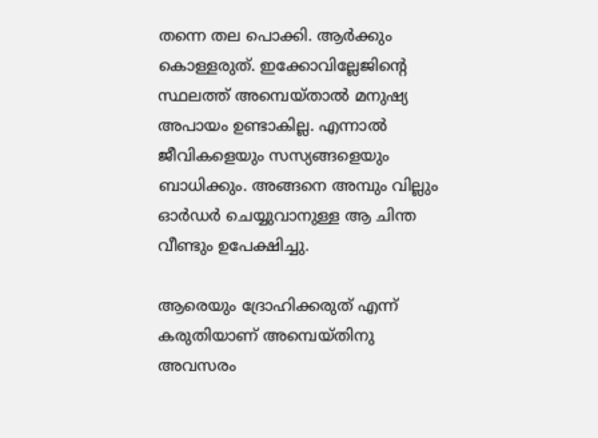തന്നെ തല പൊക്കി. ആര്‍ക്കും കൊള്ളരുത്. ഇക്കോവില്ലേജിന്റെ സ്ഥലത്ത് അമ്പെയ്താല്‍ മനുഷ്യ അപായം ഉണ്ടാകില്ല. എന്നാല്‍ ജീവികളെയും സസ്യങ്ങളെയും ബാധിക്കും. അങ്ങനെ അമ്പും വില്ലും ഓര്‍ഡര്‍ ചെയ്യുവാനുള്ള ആ ചിന്ത വീണ്ടും ഉപേക്ഷിച്ചു.

ആരെയും ദ്രോഹിക്കരുത് എന്ന് കരുതിയാണ് അമ്പെയ്തിനു അവസരം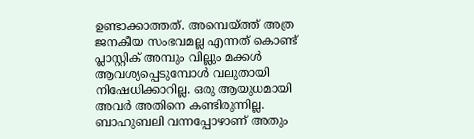ഉണ്ടാക്കാത്തത്. അമ്പെയ്ത്ത് അത്ര ജനകീയ സംഭവമല്ല എന്നത് കൊണ്ട് പ്ലാസ്റ്റിക് അമ്പും വില്ലും മക്കള്‍ ആവശ്യപ്പെടുമ്പോള്‍ വലുതായി നിഷേധിക്കാറില്ല. ഒരു ആയുധമായി അവര്‍ അതിനെ കണ്ടിരുന്നില്ല. ബാഹുബലി വന്നപ്പോഴാണ് അതും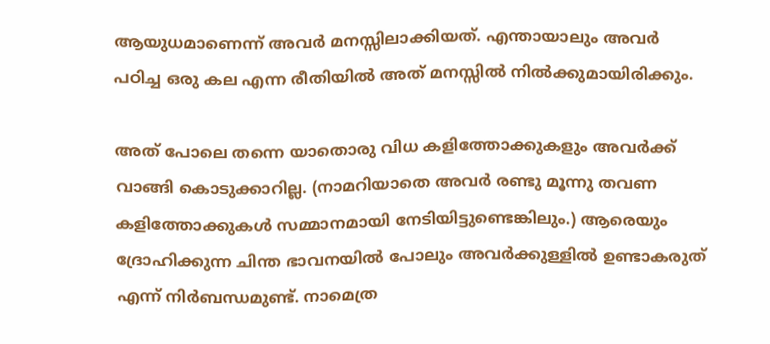ആയുധമാണെന്ന് അവര്‍ മനസ്സിലാക്കിയത്. എന്തായാലും അവര്‍ പഠിച്ച ഒരു കല എന്ന രീതിയില്‍ അത് മനസ്സില്‍ നില്‍ക്കുമായിരിക്കും.

അത് പോലെ തന്നെ യാതൊരു വിധ കളിത്തോക്കുകളും അവര്‍ക്ക് വാങ്ങി കൊടുക്കാറില്ല. (നാമറിയാതെ അവര്‍ രണ്ടു മൂന്നു തവണ കളിത്തോക്കുകള്‍ സമ്മാനമായി നേടിയിട്ടുണ്ടെങ്കിലും.) ആരെയും ദ്രോഹിക്കുന്ന ചിന്ത ഭാവനയില്‍ പോലും അവര്‍ക്കുള്ളില്‍ ഉണ്ടാകരുത് എന്ന് നിര്‍ബന്ധമുണ്ട്. നാമെത്ര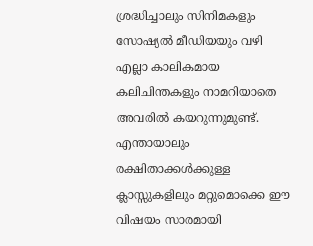ശ്രദ്ധിച്ചാലും സിനിമകളും സോഷ്യല്‍ മീഡിയയും വഴി എല്ലാ കാലികമായ കലിചിന്തകളും നാമറിയാതെ അവരില്‍ കയറുന്നുമുണ്ട്. എന്തായാലും രക്ഷിതാക്കള്‍ക്കുള്ള ക്ലാസ്സുകളിലും മറ്റുമൊക്കെ ഈ വിഷയം സാരമായി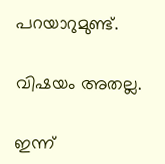പറയാറുമുണ്ട്.

വിഷയം അതല്ല.

ഇന്ന്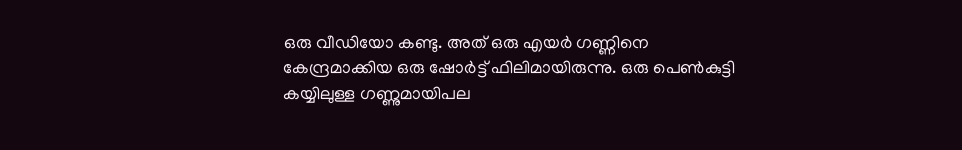ഒരു വീഡിയോ കണ്ടു. അത് ഒരു എയര്‍ ഗണ്ണിനെ കേന്ദ്രമാക്കിയ ഒരു ഷോര്‍ട്ട് ഫിലിമായിരുന്നു. ഒരു പെണ്‍കുട്ടി കയ്യിലുള്ള ഗണ്ണുമായിപല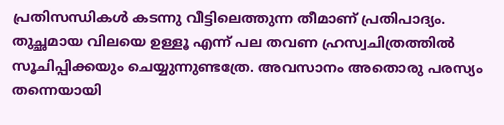പ്രതിസന്ധികള്‍ കടന്നു വീട്ടിലെത്തുന്ന തീമാണ് പ്രതിപാദ്യം. തുച്ഛമായ വിലയെ ഉള്ളൂ എന്ന് പല തവണ ഹ്രസ്വചിത്രത്തില്‍ സൂചിപ്പിക്കയും ചെയ്യുന്നുണ്ടത്രേ. അവസാനം അതൊരു പരസ്യം തന്നെയായി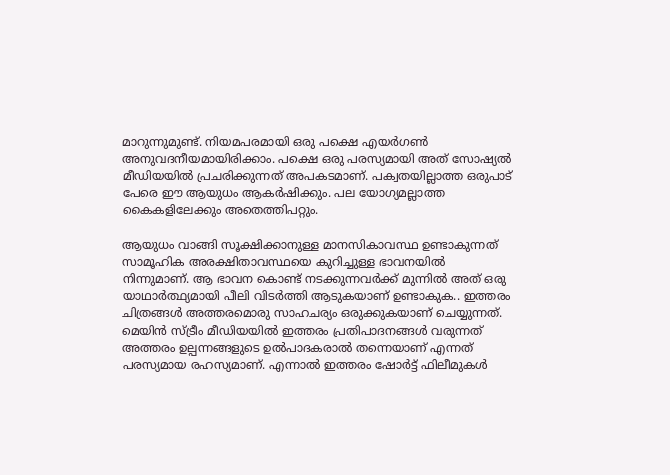മാറുന്നുമുണ്ട്. നിയമപരമായി ഒരു പക്ഷെ എയര്‍ഗണ്‍ അനുവദനീയമായിരിക്കാം. പക്ഷെ ഒരു പരസ്യമായി അത് സോഷ്യല്‍ മീഡിയയില്‍ പ്രചരിക്കുന്നത് അപകടമാണ്. പക്വതയില്ലാത്ത ഒരുപാട് പേരെ ഈ ആയുധം ആകര്‍ഷിക്കും. പല യോഗ്യമല്ലാത്ത കൈകളിലേക്കും അതെത്തിപറ്റും.

ആയുധം വാങ്ങി സൂക്ഷിക്കാനുള്ള മാനസികാവസ്ഥ ഉണ്ടാകുന്നത് സാമൂഹിക അരക്ഷിതാവസ്ഥയെ കുറിച്ചുള്ള ഭാവനയില്‍ നിന്നുമാണ്. ആ ഭാവന കൊണ്ട് നടക്കുന്നവര്‍ക്ക് മുന്നില്‍ അത് ഒരു യാഥാര്‍ത്ഥ്യമായി പീലി വിടര്‍ത്തി ആടുകയാണ് ഉണ്ടാകുക.. ഇത്തരം ചിത്രങ്ങള്‍ അത്തരമൊരു സാഹചര്യം ഒരുക്കുകയാണ് ചെയ്യുന്നത്. മെയിന്‍ സ്ട്രീം മീഡിയയില്‍ ഇത്തരം പ്രതിപാദനങ്ങള്‍ വരുന്നത് അത്തരം ഉല്പന്നങ്ങളുടെ ഉല്‍പാദകരാല്‍ തന്നെയാണ് എന്നത് പരസ്യമായ രഹസ്യമാണ്. എന്നാല്‍ ഇത്തരം ഷോര്‍ട്ട് ഫിലീമുകള്‍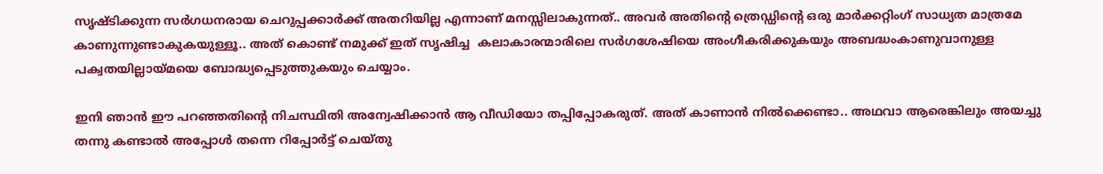സൃഷ്ടിക്കുന്ന സര്‍ഗധനരായ ചെറുപ്പക്കാര്‍ക്ക് അതറിയില്ല എന്നാണ് മനസ്സിലാകുന്നത്‌.. അവര്‍ അതിന്റെ ത്രെഡ്ഡിന്റെ ഒരു മാര്‍ക്കറ്റിംഗ് സാധ്യത മാത്രമേ കാണുന്നുണ്ടാകുകയുള്ളൂ.. അത് കൊണ്ട് നമുക്ക് ഇത് സൃഷിച്ച  കലാകാരന്മാരിലെ സര്‍ഗശേഷിയെ അംഗീകരിക്കുകയും അബദ്ധംകാണുവാനുള്ള പക്വതയില്ലായ്മയെ ബോദ്ധ്യപ്പെടുത്തുകയും ചെയ്യാം.

ഇനി ഞാന്‍ ഈ പറഞ്ഞതിന്‍റെ നിചസ്ഥിതി അന്വേഷിക്കാന്‍ ആ വീഡിയോ തപ്പിപ്പോകരുത്. അത് കാണാന്‍ നില്‍ക്കെണ്ടാ.. അഥവാ ആരെങ്കിലും അയച്ചു തന്നു കണ്ടാല്‍ അപ്പോള്‍ തന്നെ റിപ്പോര്‍ട്ട് ചെയ്തു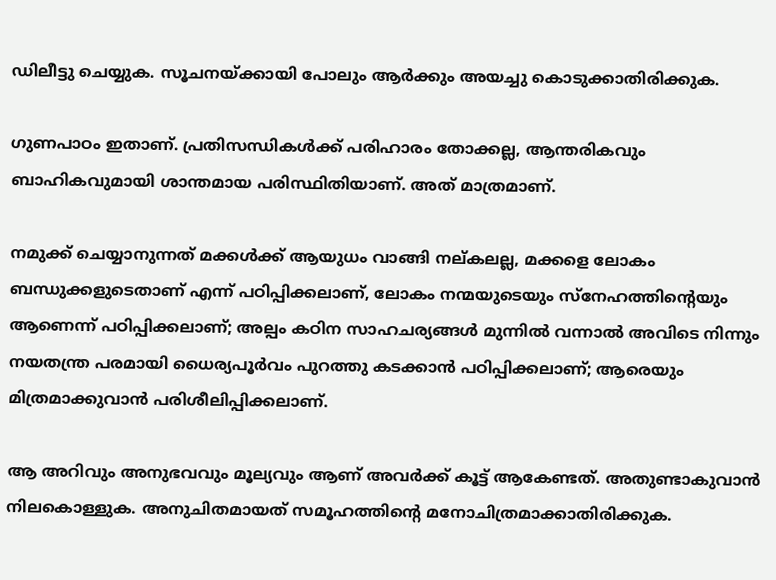ഡിലീട്ടു ചെയ്യുക. സൂചനയ്ക്കായി പോലും ആര്‍ക്കും അയച്ചു കൊടുക്കാതിരിക്കുക.

ഗുണപാഠം ഇതാണ്. പ്രതിസന്ധികള്‍ക്ക് പരിഹാരം തോക്കല്ല, ആന്തരികവും ബാഹികവുമായി ശാന്തമായ പരിസ്ഥിതിയാണ്. അത് മാത്രമാണ്.

നമുക്ക് ചെയ്യാനുന്നത് മക്കള്‍ക്ക്‌ ആയുധം വാങ്ങി നല്കലല്ല, മക്കളെ ലോകം ബന്ധുക്കളുടെതാണ് എന്ന് പഠിപ്പിക്കലാണ്, ലോകം നന്മയുടെയും സ്നേഹത്തിന്റെയും ആണെന്ന് പഠിപ്പിക്കലാണ്; അല്പം കഠിന സാഹചര്യങ്ങള്‍ മുന്നില്‍ വന്നാല്‍ അവിടെ നിന്നും നയതന്ത്ര പരമായി ധൈര്യപൂര്‍വം പുറത്തു കടക്കാന്‍ പഠിപ്പിക്കലാണ്; ആരെയും മിത്രമാക്കുവാന്‍ പരിശീലിപ്പിക്കലാണ്.

ആ അറിവും അനുഭവവും മൂല്യവും ആണ് അവര്‍ക്ക് കൂട്ട് ആകേണ്ടത്. അതുണ്ടാകുവാന്‍ നിലകൊള്ളുക. അനുചിതമായത് സമൂഹത്തിന്റെ മനോചിത്രമാക്കാതിരിക്കുക.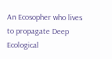An Ecosopher who lives to propagate Deep Ecological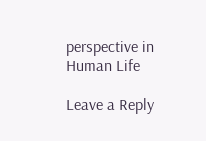perspective in Human Life

Leave a Reply